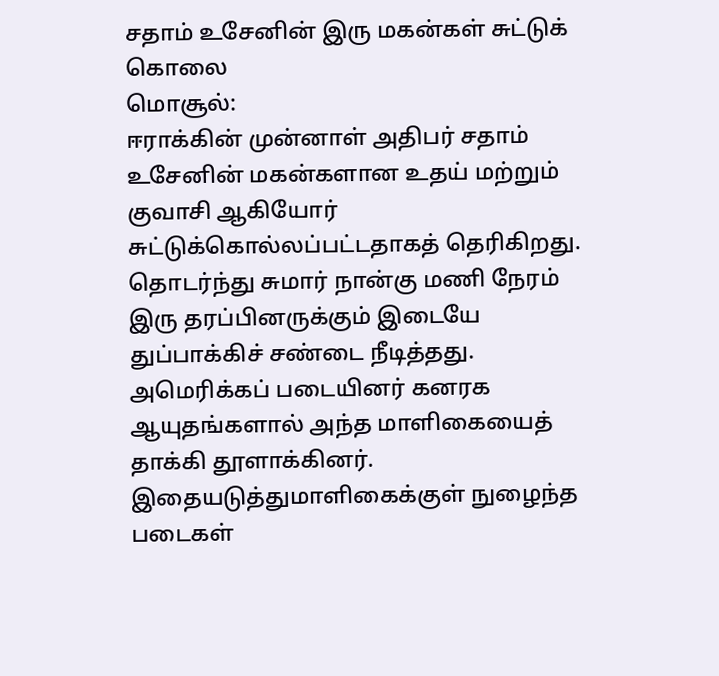சதாம் உசேனின் இரு மகன்கள் சுட்டுக் கொலை
மொசூல்:
ஈராக்கின் முன்னாள் அதிபர் சதாம் உசேனின் மகன்களான உதய் மற்றும் குவாசி ஆகியோர் சுட்டுக்கொல்லப்பட்டதாகத் தெரிகிறது.
தொடர்ந்து சுமார் நான்கு மணி நேரம் இரு தரப்பினருக்கும் இடையே துப்பாக்கிச் சண்டை நீடித்தது.
அமெரிக்கப் படையினர் கனரக ஆயுதங்களால் அந்த மாளிகையைத் தாக்கி தூளாக்கினர். இதையடுத்துமாளிகைக்குள் நுழைந்த படைகள்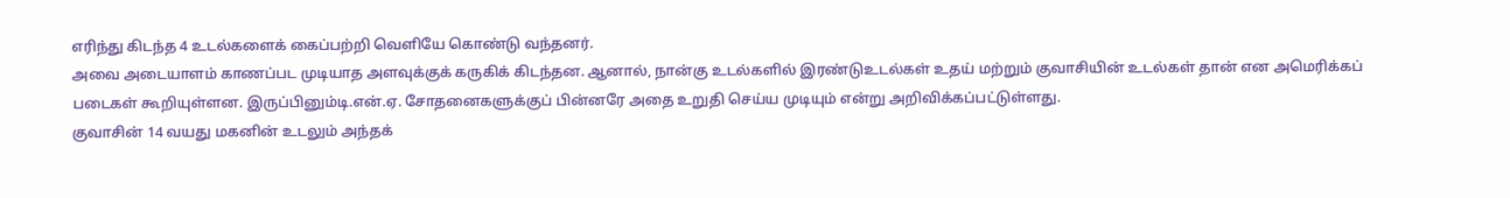எரிந்து கிடந்த 4 உடல்களைக் கைப்பற்றி வெளியே கொண்டு வந்தனர்.
அவை அடையாளம் காணப்பட முடியாத அளவுக்குக் கருகிக் கிடந்தன. ஆனால், நான்கு உடல்களில் இரண்டுஉடல்கள் உதய் மற்றும் குவாசியின் உடல்கள் தான் என அமெரிக்கப் படைகள் கூறியுள்ளன. இருப்பினும்டி.என்.ஏ. சோதனைகளுக்குப் பின்னரே அதை உறுதி செய்ய முடியும் என்று அறிவிக்கப்பட்டுள்ளது.
குவாசின் 14 வயது மகனின் உடலும் அந்தக்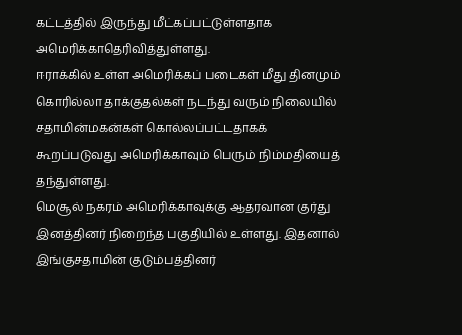கட்டத்தில் இருந்து மீட்கப்பட்டுள்ளதாக அமெரிக்காதெரிவித்துள்ளது.
ஈராக்கில் உள்ள அமெரிக்கப் படைகள் மீது தினமும் கொரில்லா தாக்குதல்கள் நடந்து வரும் நிலையில் சதாமின்மகன்கள் கொல்லப்பட்டதாகக் கூறப்படுவது அமெரிக்காவும் பெரும் நிம்மதியைத் தந்துள்ளது.
மெசூல் நகரம் அமெரிக்காவுக்கு ஆதரவான குர்து இனத்தினர் நிறைந்த பகுதியில் உள்ளது. இதனால் இங்குசதாமின் குடும்பத்தினர்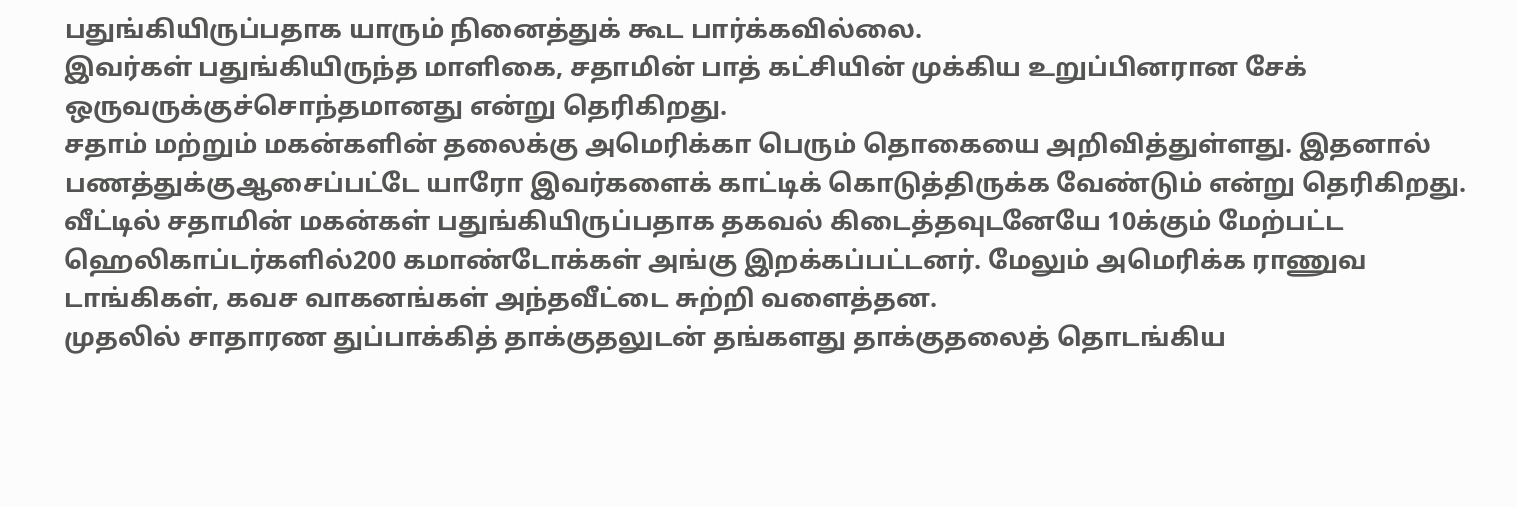பதுங்கியிருப்பதாக யாரும் நினைத்துக் கூட பார்க்கவில்லை.
இவர்கள் பதுங்கியிருந்த மாளிகை, சதாமின் பாத் கட்சியின் முக்கிய உறுப்பினரான சேக் ஒருவருக்குச்சொந்தமானது என்று தெரிகிறது.
சதாம் மற்றும் மகன்களின் தலைக்கு அமெரிக்கா பெரும் தொகையை அறிவித்துள்ளது. இதனால் பணத்துக்குஆசைப்பட்டே யாரோ இவர்களைக் காட்டிக் கொடுத்திருக்க வேண்டும் என்று தெரிகிறது.
வீட்டில் சதாமின் மகன்கள் பதுங்கியிருப்பதாக தகவல் கிடைத்தவுடனேயே 10க்கும் மேற்பட்ட ஹெலிகாப்டர்களில்200 கமாண்டோக்கள் அங்கு இறக்கப்பட்டனர். மேலும் அமெரிக்க ராணுவ டாங்கிகள், கவச வாகனங்கள் அந்தவீட்டை சுற்றி வளைத்தன.
முதலில் சாதாரண துப்பாக்கித் தாக்குதலுடன் தங்களது தாக்குதலைத் தொடங்கிய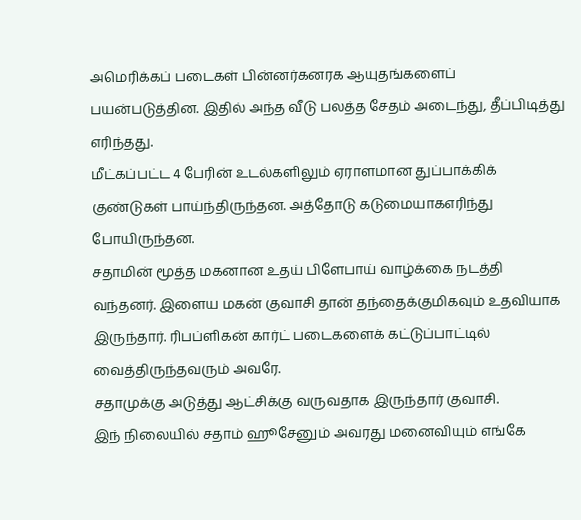அமெரிக்கப் படைகள் பின்னர்கனரக ஆயுதங்களைப் பயன்படுத்தின. இதில் அந்த வீடு பலத்த சேதம் அடைந்து, தீப்பிடித்து எரிந்தது.
மீட்கப்பட்ட 4 பேரின் உடல்களிலும் ஏராளமான துப்பாக்கிக் குண்டுகள் பாய்ந்திருந்தன. அத்தோடு கடுமையாகஎரிந்து போயிருந்தன.
சதாமின் மூத்த மகனான உதய் பிளேபாய் வாழ்க்கை நடத்தி வந்தனர். இளைய மகன் குவாசி தான் தந்தைக்குமிகவும் உதவியாக இருந்தார். ரிபப்ளிகன் கார்ட் படைகளைக் கட்டுப்பாட்டில் வைத்திருந்தவரும் அவரே.
சதாமுக்கு அடுத்து ஆட்சிக்கு வருவதாக இருந்தார் குவாசி.
இந் நிலையில் சதாம் ஹூசேனும் அவரது மனைவியும் எங்கே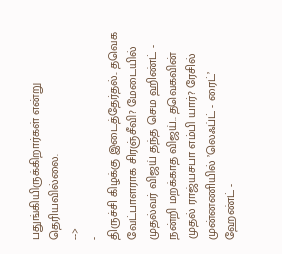பதுங்கியிருக்கிறார்கள் என்று தெரியவில்லை.
-->
-
திருச்சி கிழக்கு இடைத்தேர்தல்.. தவெக வேட்பாளராக சிரஞ்சீவி? மேடையில் முதல்வர் விஜய் தந்த செம ஹிண்ட் -
நன்றி மறக்காத விஜய்.. தவெகவின் முதல் ராஜ்யசபா எம்பி யார்? ரேசில் முன்னணியில் ’லெஃப்ட் - ரைட்’ ஹேண்ட் -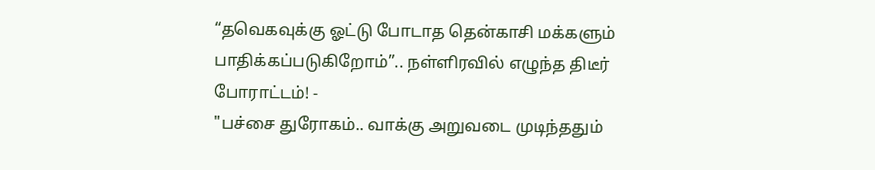“தவெகவுக்கு ஓட்டு போடாத தென்காசி மக்களும் பாதிக்கப்படுகிறோம்”.. நள்ளிரவில் எழுந்த திடீர் போராட்டம்! -
"பச்சை துரோகம்.. வாக்கு அறுவடை முடிந்ததும்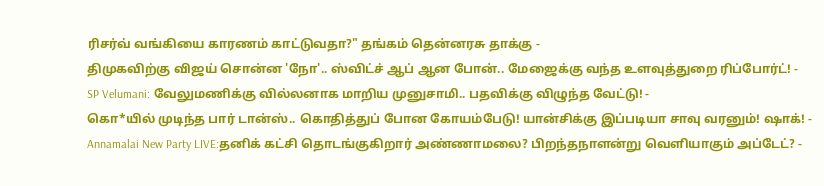ரிசர்வ் வங்கியை காரணம் காட்டுவதா?" தங்கம் தென்னரசு தாக்கு -
திமுகவிற்கு விஜய் சொன்ன 'நோ'.. ஸ்விட்ச் ஆப் ஆன போன்.. மேஜைக்கு வந்த உளவுத்துறை ரிப்போர்ட்! -
SP Velumani: வேலுமணிக்கு வில்லனாக மாறிய முனுசாமி.. பதவிக்கு விழுந்த வேட்டு! -
கொ*யில் முடிந்த பார் டான்ஸ்.. கொதித்துப் போன கோயம்பேடு! யான்சிக்கு இப்படியா சாவு வரனும்! ஷாக்! -
Annamalai New Party LIVE:தனிக் கட்சி தொடங்குகிறார் அண்ணாமலை? பிறந்தநாளன்று வெளியாகும் அப்டேட்? -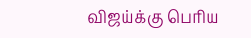விஜய்க்கு பெரிய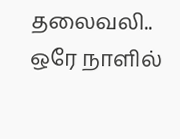தலைவலி.. ஒரே நாளில்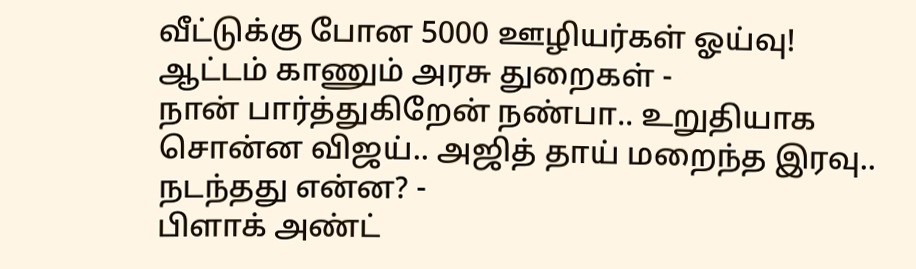வீட்டுக்கு போன 5000 ஊழியர்கள் ஓய்வு! ஆட்டம் காணும் அரசு துறைகள் -
நான் பார்த்துகிறேன் நண்பா.. உறுதியாக சொன்ன விஜய்.. அஜித் தாய் மறைந்த இரவு.. நடந்தது என்ன? -
பிளாக் அண்ட்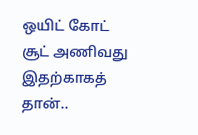ஒயிட் கோட் சூட் அணிவது இதற்காகத் தான்..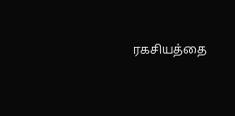ரகசியத்தை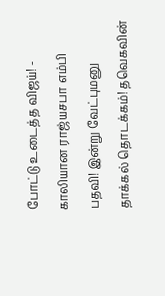போட்டு உடைத்த விஜய்! -
காலியான ராஜ்யசபா எம்பி பதவி! இன்று வேட்புமனு தாக்கல் தொடக்கம்! தவெகவின்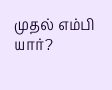முதல் எம்பி யார்?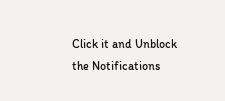Click it and Unblock the Notifications